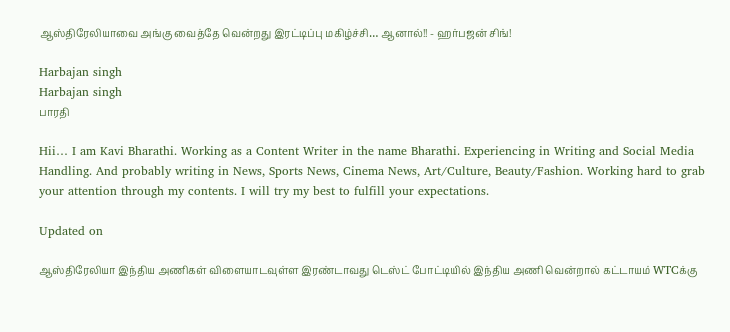ஆஸ்திரேலியாவை அங்கு வைத்தே வென்றது இரட்டிப்பு மகிழ்ச்சி… ஆனால்!! - ஹர்பஜன் சிங்!

Harbajan singh
Harbajan singh
பாரதி

Hii… I am Kavi Bharathi. Working as a Content Writer in the name Bharathi. Experiencing in Writing and Social Media Handling. And probably writing in News, Sports News, Cinema News, Art/Culture, Beauty/Fashion. Working hard to grab your attention through my contents. I will try my best to fulfill your expectations.

Updated on

ஆஸ்திரேலியா இந்திய அணிகள் விளையாடவுள்ள இரண்டாவது டெஸ்ட் போட்டியில் இந்திய அணி வென்றால் கட்டாயம் WTCக்கு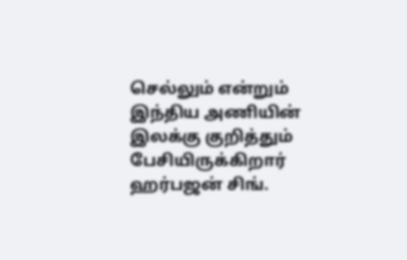செல்லும் என்றும் இந்திய அணியின் இலக்கு குறித்தும் பேசியிருக்கிறார் ஹர்பஜன் சிங்.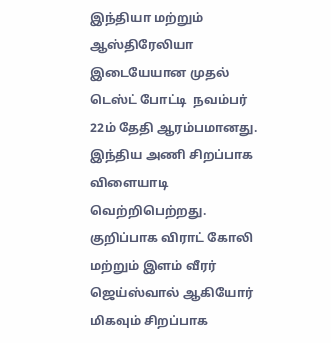இந்தியா மற்றும் ஆஸ்திரேலியா இடையேயான முதல் டெஸ்ட் போட்டி  நவம்பர் 22ம் தேதி ஆரம்பமானது. இந்திய அணி சிறப்பாக விளையாடி வெற்றிபெற்றது. குறிப்பாக விராட் கோலி மற்றும் இளம் வீரர் ஜெய்ஸ்வால் ஆகியோர் மிகவும் சிறப்பாக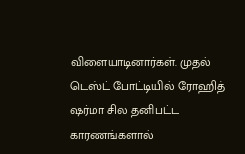விளையாடினார்கள். முதல் டெஸ்ட் போட்டியில் ரோஹித் ஷர்மா சில தனிபட்ட காரணங்களால்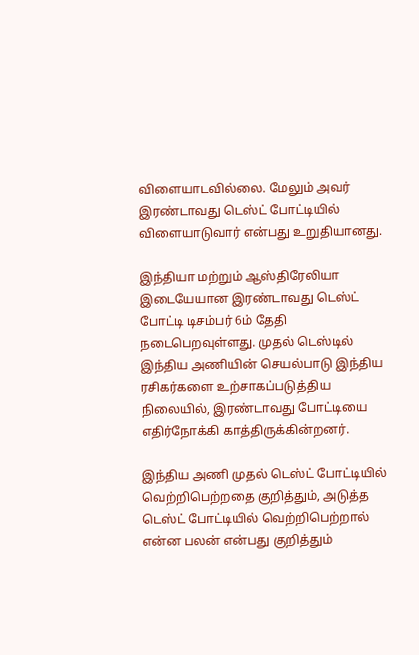விளையாடவில்லை. மேலும் அவர் இரண்டாவது டெஸ்ட் போட்டியில் விளையாடுவார் என்பது உறுதியானது.

இந்தியா மற்றும் ஆஸ்திரேலியா இடையேயான இரண்டாவது டெஸ்ட் போட்டி டிசம்பர் 6ம் தேதி நடைபெறவுள்ளது. முதல் டெஸ்டில் இந்திய அணியின் செயல்பாடு இந்திய ரசிகர்களை உற்சாகப்படுத்திய நிலையில், இரண்டாவது போட்டியை எதிர்நோக்கி காத்திருக்கின்றனர்.

இந்திய அணி முதல் டெஸ்ட் போட்டியில் வெற்றிபெற்றதை குறித்தும், அடுத்த டெஸ்ட் போட்டியில் வெற்றிபெற்றால் என்ன பலன் என்பது குறித்தும்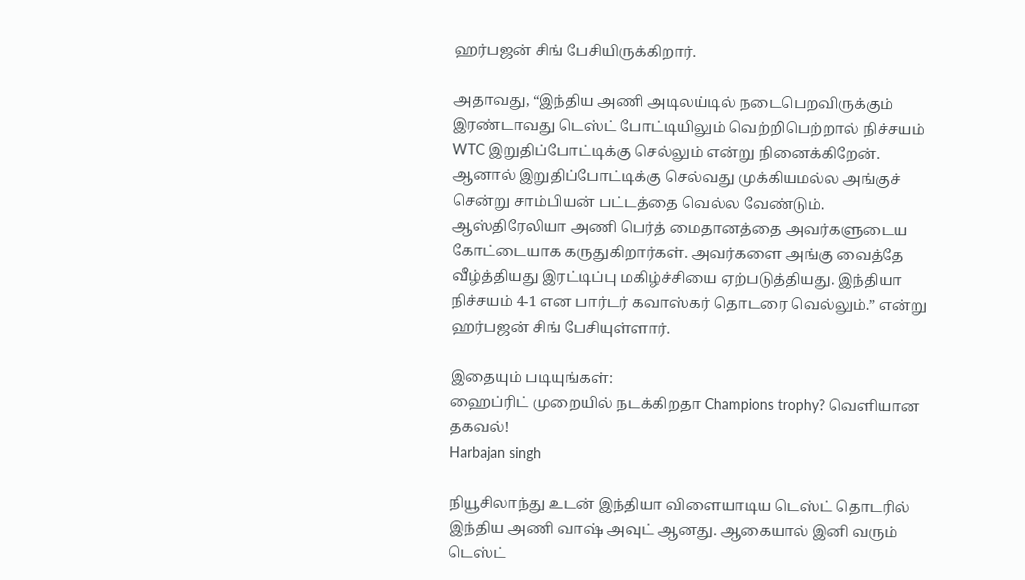ஹர்பஜன் சிங் பேசியிருக்கிறார்.

அதாவது, “இந்திய அணி அடிலய்டில் நடைபெறவிருக்கும் இரண்டாவது டெஸ்ட் போட்டியிலும் வெற்றிபெற்றால் நிச்சயம் WTC இறுதிப்போட்டிக்கு செல்லும் என்று நினைக்கிறேன். ஆனால் இறுதிப்போட்டிக்கு செல்வது முக்கியமல்ல அங்குச் சென்று சாம்பியன் பட்டத்தை வெல்ல வேண்டும்.  ஆஸ்திரேலியா அணி பெர்த் மைதானத்தை அவர்களுடைய கோட்டையாக கருதுகிறார்கள். அவர்களை அங்கு வைத்தே வீழ்த்தியது இரட்டிப்பு மகிழ்ச்சியை ஏற்படுத்தியது. இந்தியா நிச்சயம் 4-1 என பார்டர் கவாஸ்கர் தொடரை வெல்லும்.” என்று ஹர்பஜன் சிங் பேசியுள்ளார்.

இதையும் படியுங்கள்:
ஹைப்ரிட் முறையில் நடக்கிறதா Champions trophy? வெளியான தகவல்!
Harbajan singh

நியூசிலாந்து உடன் இந்தியா விளையாடிய டெஸ்ட் தொடரில் இந்திய அணி வாஷ் அவுட் ஆனது. ஆகையால் இனி வரும் டெஸ்ட்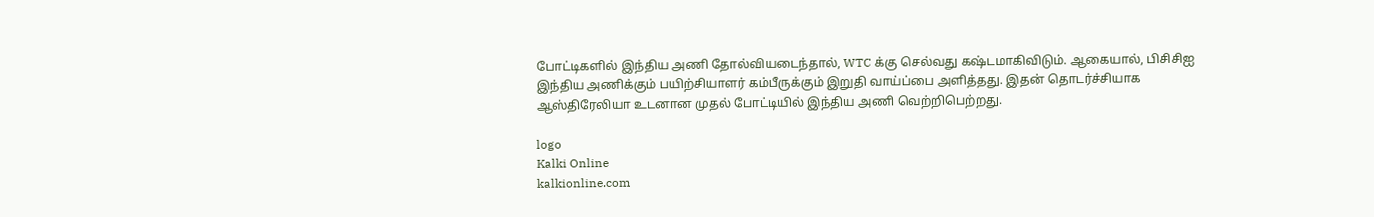போட்டிகளில் இந்திய அணி தோல்வியடைந்தால், WTC க்கு செல்வது கஷ்டமாகிவிடும். ஆகையால், பிசிசிஐ இந்திய அணிக்கும் பயிற்சியாளர் கம்பீருக்கும் இறுதி வாய்ப்பை அளித்தது. இதன் தொடர்ச்சியாக ஆஸ்திரேலியா உடனான முதல் போட்டியில் இந்திய அணி வெற்றிபெற்றது.

logo
Kalki Online
kalkionline.com